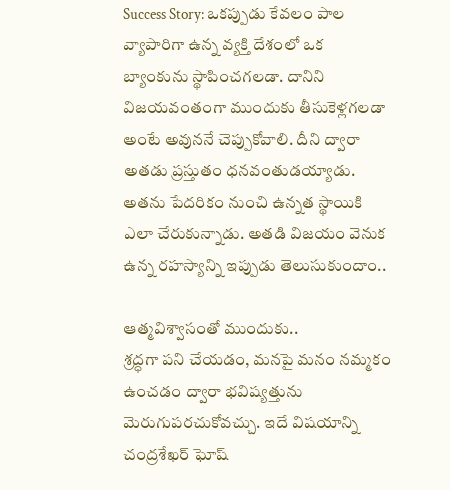Success Story: ఒకప్పుడు కేవలం పాల వ్యాపారిగా ఉన్న వ్యక్తి దేశంలో ఒక బ్యాంకును స్థాపించగలడా. దానిని విజయవంతంగా ముందుకు తీసుకెళ్లగలడా అంటే అవుననే చెప్పుకోవాలి. దీని ద్వారా అతడు ప్రస్తుతం ధనవంతుడయ్యాడు. అతను పేదరికం నుంచి ఉన్నత స్థాయికి ఎలా చేరుకున్నాడు. అతడి విజయం వెనుక ఉన్న రహస్యాన్ని ఇప్పుడు తెలుసుకుందాం..

ఆత్మవిశ్వాసంతో ముందుకు..
శ్రద్ధగా పని చేయడం, మనపై మనం నమ్మకం ఉంచడం ద్వారా భవిష్యత్తును మెరుగుపరచుకోవచ్చు. ఇదే విషయాన్ని చంద్రశేఖర్ ఘోష్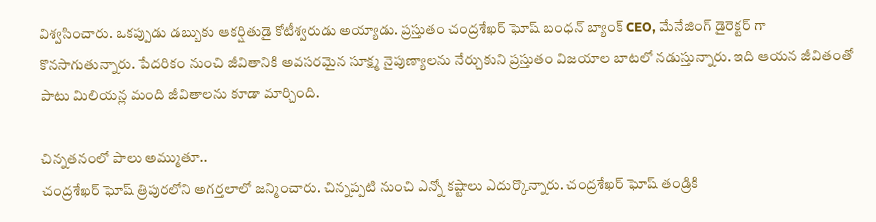విశ్వసించారు. ఒకప్పుడు డబ్బుకు ఆకర్షితుడై కోటీశ్వరుడు అయ్యాడు. ప్రస్తుతం చంద్రశేఖర్ ఘోష్ బంధన్ బ్యాంక్ CEO, మేనేజింగ్ డైరెక్టర్ గా కొనసాగుతున్నారు. పేదరికం నుంచి జీవితానికి అవసరమైన సూక్ష్మ నైపుణ్యాలను నేర్చుకుని ప్రస్తుతం విజయాల బాటలో నడుస్తున్నారు. ఇది ఆయన జీవితంతో పాటు మిలియన్ల మంది జీవితాలను కూడా మార్చింది.

చిన్నతనంలో పాలు అమ్ముతూ..
చంద్రశేఖర్ ఘోష్ త్రిపురలోని అగర్తలాలో జన్మించారు. చిన్నప్పటి నుంచి ఎన్నో కష్టాలు ఎదుర్కొన్నారు. చంద్రశేఖర్ ఘోష్ తండ్రికి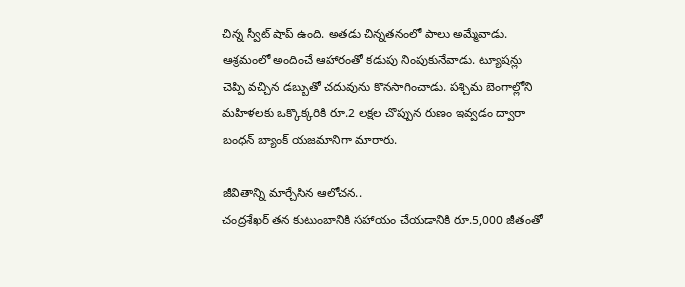చిన్న స్వీట్ షాప్ ఉంది. అతడు చిన్నతనంలో పాలు అమ్మేవాడు. ఆశ్రమంలో అందించే ఆహారంతో కడుపు నింపుకునేవాడు. ట్యూషన్లు చెప్పి వచ్చిన డబ్బుతో చదువును కొనసాగించాడు. పశ్చిమ బెంగాల్లోని మహిళలకు ఒక్కొక్కరికి రూ.2 లక్షల చొప్పున రుణం ఇవ్వడం ద్వారా బంధన్ బ్యాంక్ యజమానిగా మారారు.

జీవితాన్ని మార్చేసిన ఆలోచన..
చంద్రశేఖర్ తన కుటుంబానికి సహాయం చేయడానికి రూ.5,000 జీతంతో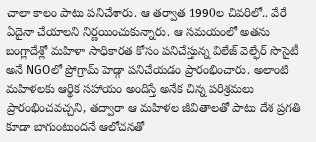చాలా కాలం పాటు పనిచేశారు. ఆ తర్వాత 1990ల చివరిలో.. వేరే ఏదైనా చేయాలని నిర్ణయించుకున్నారు. ఆ సమయంలో అతను బంగ్లాదేశ్లో మహిళా సాధికారత కోసం పనిచేస్తున్న విలేజ్ వెల్ఫేర్ సొసైటీ అనే NGOలో ప్రోగ్రామ్ హెడ్గా పనిచేయడం ప్రారంభించారు. అలాంటి మహిళలకు ఆర్థిక సహాయం అందిస్తే అనేక చిన్న పరిశ్రమలు ప్రారంభించవచ్చని, తద్వారా ఆ మహిళల జీవితాలతో పాటు దేశ ప్రగతి కూడా బాగుంటుందనే ఆలోచనతో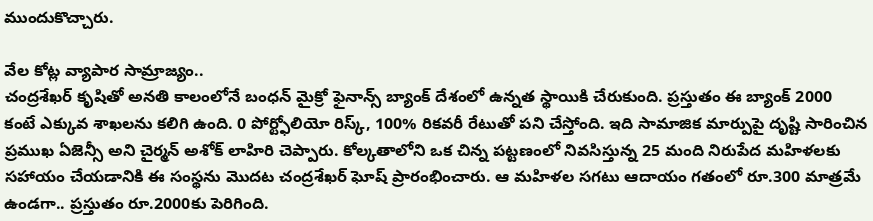ముందుకొచ్చారు.

వేల కోట్ల వ్యాపార సామ్రాజ్యం..
చంద్రశేఖర్ కృషితో అనతి కాలంలోనే బంధన్ మైక్రో ఫైనాన్స్ బ్యాంక్ దేశంలో ఉన్నత స్థాయికి చేరుకుంది. ప్రస్తుతం ఈ బ్యాంక్ 2000 కంటే ఎక్కువ శాఖలను కలిగి ఉంది. 0 పోర్ట్ఫోలియో రిస్క్, 100% రికవరీ రేటుతో పని చేస్తోంది. ఇది సామాజిక మార్పుపై దృష్టి సారించిన ప్రముఖ ఏజెన్సీ అని చైర్మన్ అశోక్ లాహిరి చెప్పారు. కోల్కతాలోని ఒక చిన్న పట్టణంలో నివసిస్తున్న 25 మంది నిరుపేద మహిళలకు సహాయం చేయడానికి ఈ సంస్థను మొదట చంద్రశేఖర్ ఘోష్ ప్రారంభించారు. ఆ మహిళల సగటు ఆదాయం గతంలో రూ.300 మాత్రమే ఉండగా.. ప్రస్తుతం రూ.2000కు పెరిగింది.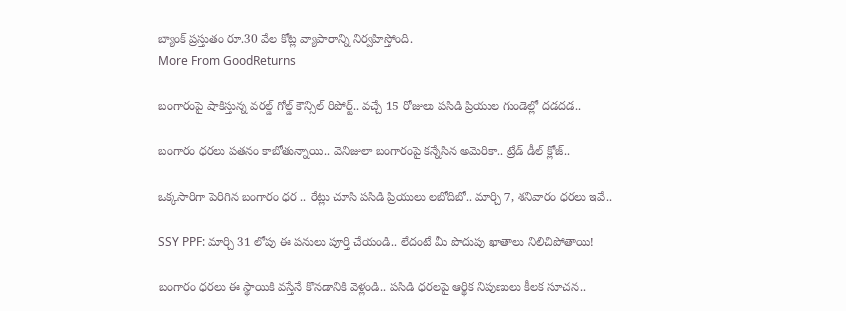బ్యాంక్ ప్రస్తుతం రూ.30 వేల కోట్ల వ్యాపారాన్ని నిర్వహిస్తోంది.
More From GoodReturns

బంగారంపై షాకిస్తున్న వరల్డ్ గోల్డ్ కౌన్సిల్ రిపోర్ట్.. వచ్చే 15 రోజులు పసిడి ప్రియుల గుండెల్లో దడదడ..

బంగారం ధరలు పతనం కాబోతున్నాయి.. వెనిజులా బంగారంపై కన్నేసిన అమెరికా.. ట్రేడ్ డీల్ క్లోజ్..

ఒక్కసారిగా పెరిగిన బంగారం ధర .. రేట్లు చూసి పసిడి ప్రియులు లబోదిబో.. మార్చి 7, శనివారం ధరలు ఇవే..

SSY PPF: మార్చి 31 లోపు ఈ పనులు పూర్తి చేయండి.. లేదంటే మీ పొదుపు ఖాతాలు నిలిచిపోతాయి!

బంగారం ధరలు ఈ స్థాయికి వస్తేనే కొనడానికి వెళ్లండి.. పసిడి ధరలపై ఆర్థిక నిపుణులు కీలక సూచన..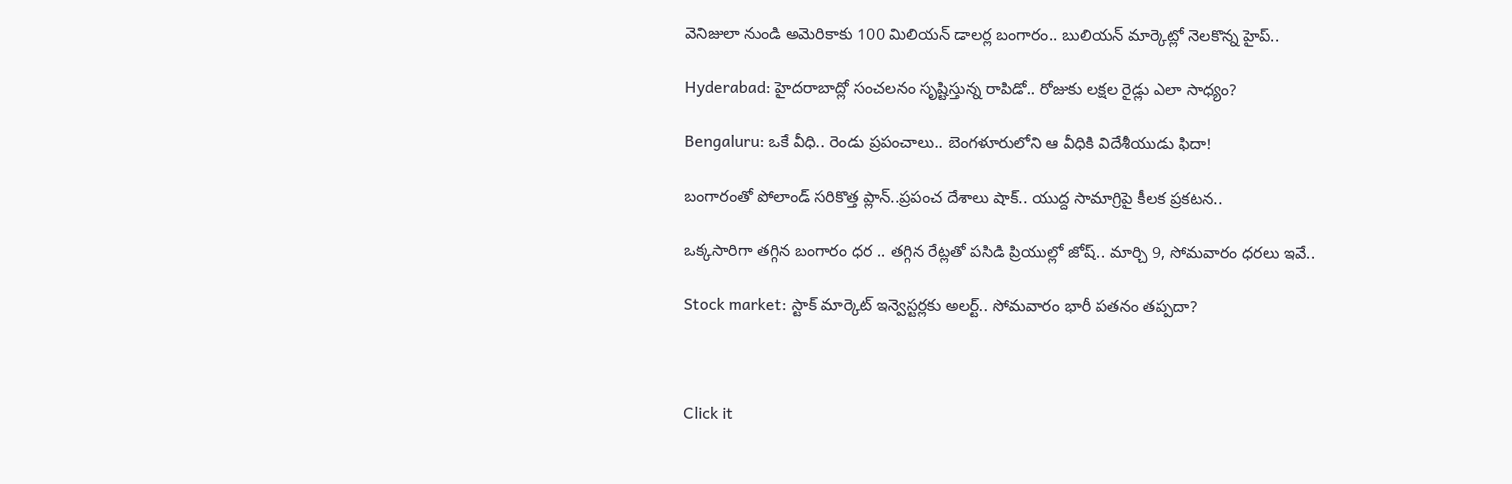వెనిజులా నుండి అమెరికాకు 100 మిలియన్ డాలర్ల బంగారం.. బులియన్ మార్కెట్లో నెలకొన్న హైప్..

Hyderabad: హైదరాబాద్లో సంచలనం సృష్టిస్తున్న రాపిడో.. రోజుకు లక్షల రైడ్లు ఎలా సాధ్యం?

Bengaluru: ఒకే వీధి.. రెండు ప్రపంచాలు.. బెంగళూరులోని ఆ వీధికి విదేశీయుడు ఫిదా!

బంగారంతో పోలాండ్ సరికొత్త ప్లాన్..ప్రపంచ దేశాలు షాక్.. యుద్ద సామాగ్రిపై కీలక ప్రకటన..

ఒక్కసారిగా తగ్గిన బంగారం ధర .. తగ్గిన రేట్లతో పసిడి ప్రియుల్లో జోష్.. మార్చి 9, సోమవారం ధరలు ఇవే..

Stock market: స్టాక్ మార్కెట్ ఇన్వెస్టర్లకు అలర్ట్.. సోమవారం భారీ పతనం తప్పదా?



Click it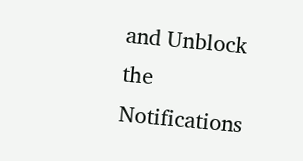and Unblock the Notifications